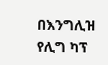በእንግሊዝ የሊግ ካፕ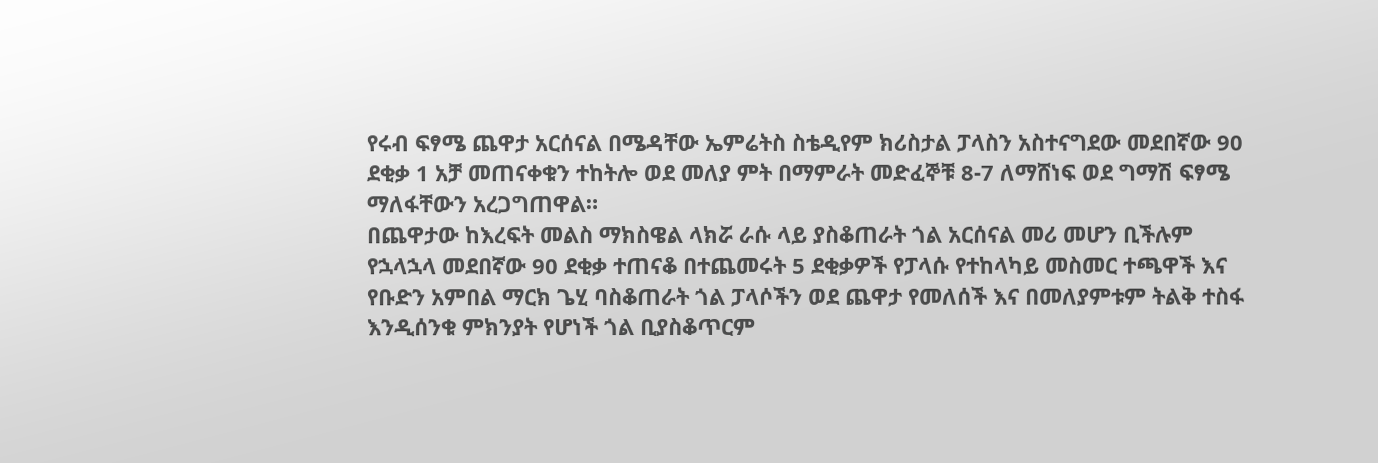የሩብ ፍፃሜ ጨዋታ አርሰናል በሜዳቸው ኤምሬትስ ስቴዲየም ክሪስታል ፓላስን አስተናግደው መደበኛው 90 ደቂቃ 1 አቻ መጠናቀቁን ተከትሎ ወደ መለያ ምት በማምራት መድፈኞቹ 8-7 ለማሸነፍ ወደ ግማሽ ፍፃሜ ማለፋቸውን አረጋግጠዋል።
በጨዋታው ከእረፍት መልስ ማክስዌል ላክሯ ራሱ ላይ ያስቆጠራት ጎል አርሰናል መሪ መሆን ቢችሉም የኋላኋላ መደበኛው 90 ደቂቃ ተጠናቆ በተጨመሩት 5 ደቂቃዎች የፓላሱ የተከላካይ መስመር ተጫዋች እና የቡድን አምበል ማርክ ጌሂ ባስቆጠራት ጎል ፓላሶችን ወደ ጨዋታ የመለሰች እና በመለያምቱም ትልቅ ተስፋ እንዲሰንቁ ምክንያት የሆነች ጎል ቢያስቆጥርም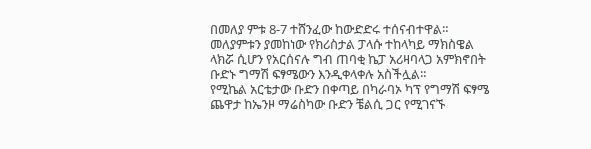በመለያ ምቱ 8-7 ተሸንፈው ከውድድሩ ተሰናብተዋል።
መለያምቱን ያመከነው የክሪስታል ፓላሱ ተከላካይ ማክስዌል ላክሯ ሲሆን የአርሰናሉ ግብ ጠባቂ ኬፓ አሪዛባላጋ አምክኖበት ቡድኑ ግማሽ ፍፃሜውን እንዲቀላቀሉ አስችሏል።
የሚኬል አርቴታው ቡድን በቀጣይ በካራባኦ ካፕ የግማሽ ፍፃሜ ጨዋታ ከኤንዞ ማሬስካው ቡድን ቼልሲ ጋር የሚገናኙ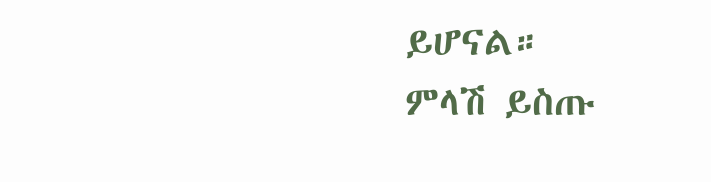ይሆናል።
ምላሽ ይስጡ